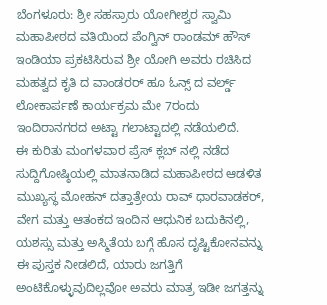ಬೆಂಗಳೂರು: ಶ್ರೀ ಸಹಸ್ರಾರು ಯೋಗೀಶ್ವರ ಸ್ವಾಮಿ ಮಹಾಪೀಠದ ವತಿಯಿಂದ ಪೆಂಗ್ವಿನ್ ರಾಂಡಮ್ ಹೌಸ್ ಇಂಡಿಯಾ ಪ್ರಕಟಿಸಿರುವ ಶ್ರೀ ಯೋಗಿ ಅವರು ರಚಿಸಿದ ಮಹತ್ವದ ಕೃತಿ ದ ವಾಂಡರರ್ ಹೂ ಓನ್ಸ್ ದ ವರ್ಲ್ಡ್ ಲೋಕಾರ್ಪಣೆ ಕಾರ್ಯಕ್ರಮ ಮೇ 7ರಂದು ಇಂದಿರಾನಗರದ ಅಟ್ಟಾ ಗಲಾಟ್ಟಾದಲ್ಲಿ ನಡೆಯಲಿದೆ.
ಈ ಕುರಿತು ಮಂಗಳವಾರ ಪ್ರೆಸ್ ಕ್ಲಬ್ ನಲ್ಲಿ ನಡೆದ ಸುದ್ದಿಗೋಷ್ಠಿಯಲ್ಲಿ ಮಾತನಾಡಿದ ಮಹಾಪೀಠದ ಆಡಳಿತ ಮುಖ್ಯಸ್ಥ ಮೋಹನ್ ದತ್ತಾತ್ರೇಯ ರಾವ್ ಧಾರವಾಡಕರ್, ವೇಗ ಮತ್ತು ಆತಂಕದ ಇಂದಿನ ಆಧುನಿಕ ಬದುಕಿನಲ್ಲಿ, ಯಶಸ್ಸು ಮತ್ತು ಅಸ್ಮಿತೆಯ ಬಗ್ಗೆ ಹೊಸ ದೃಷ್ಟಿಕೋನವನ್ನು ಈ ಪುಸ್ತಕ ನೀಡಲಿದೆ, ಯಾರು ಜಗತ್ತಿಗೆ ಅಂಟಿಕೊಳ್ಳುವುದಿಲ್ಲವೋ ಅವರು ಮಾತ್ರ ಇಡೀ ಜಗತ್ತನ್ನು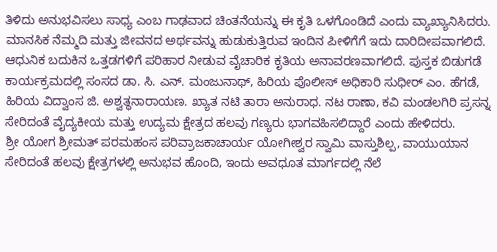ತಿಳಿದು ಅನುಭವಿಸಲು ಸಾಧ್ಯ ಎಂಬ ಗಾಢವಾದ ಚಿಂತನೆಯನ್ನು ಈ ಕೃತಿ ಒಳಗೊಂಡಿದೆ ಎಂದು ವ್ಯಾಖ್ಯಾನಿಸಿದರು.
ಮಾನಸಿಕ ನೆಮ್ಮದಿ ಮತ್ತು ಜೀವನದ ಅರ್ಥವನ್ನು ಹುಡುಕುತ್ತಿರುವ ಇಂದಿನ ಪೀಳಿಗೆಗೆ ಇದು ದಾರಿದೀಪವಾಗಲಿದೆ. ಆಧುನಿಕ ಬದುಕಿನ ಒತ್ತಡಗಳಿಗೆ ಪರಿಹಾರ ನೀಡುವ ವೈಚಾರಿಕ ಕೃತಿಯ ಅನಾವರಣವಾಗಲಿದೆ. ಪುಸ್ತಕ ಬಿಡುಗಡೆ ಕಾರ್ಯಕ್ರಮದಲ್ಲಿ ಸಂಸದ ಡಾ. ಸಿ. ಎನ್. ಮಂಜುನಾಥ್, ಹಿರಿಯ ಪೊಲೀಸ್ ಅಧಿಕಾರಿ ಸುಧೀರ್ ಎಂ. ಹೆಗಡೆ, ಹಿರಿಯ ವಿದ್ವಾಂಸ ಜಿ. ಅಶ್ವತ್ಥನಾರಾಯಣ. ಖ್ಯಾತ ನಟಿ ತಾರಾ ಅನುರಾಧ. ನಟ ರಾಣಾ, ಕವಿ ಮಂಡಲಗಿರಿ ಪ್ರಸನ್ನ ಸೇರಿದಂತೆ ವೈದ್ಯಕೀಯ ಮತ್ತು ಉದ್ಯಮ ಕ್ಷೇತ್ರದ ಹಲವು ಗಣ್ಯರು ಭಾಗವಹಿಸಲಿದ್ದಾರೆ ಎಂದು ಹೇಳಿದರು.
ಶ್ರೀ ಯೋಗ ಶ್ರೀಮತ್ ಪರಮಹಂಸ ಪರಿವ್ರಾಜಕಾಚಾರ್ಯ ಯೋಗೀಶ್ವರ ಸ್ವಾಮಿ ವಾಸ್ತುಶಿಲ್ಪ, ವಾಯುಯಾನ ಸೇರಿದಂತೆ ಹಲವು ಕ್ಷೇತ್ರಗಳಲ್ಲಿ ಅನುಭವ ಹೊಂದಿ, ಇಂದು ಅವಧೂತ ಮಾರ್ಗದಲ್ಲಿ ನೆಲೆ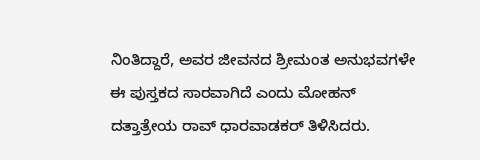ನಿಂತಿದ್ದಾರೆ, ಅವರ ಜೀವನದ ಶ್ರೀಮಂತ ಅನುಭವಗಳೇ ಈ ಪುಸ್ತಕದ ಸಾರವಾಗಿದೆ ಎಂದು ಮೋಹನ್ ದತ್ತಾತ್ರೇಯ ರಾವ್ ಧಾರವಾಡಕರ್ ತಿಳಿಸಿದರು.